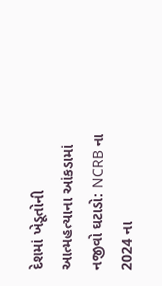દેશમાં ખેડૂતોની આત્મહત્યાના આંકડામાં નજીવો ઘટાડો: NCRB ના 2024 ના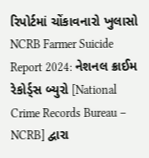રિપોર્ટમાં ચોંકાવનારો ખુલાસો
NCRB Farmer Suicide Report 2024: નેશનલ ક્રાઈમ રેકોર્ડ્સ બ્યુરો [National Crime Records Bureau – NCRB] દ્વારા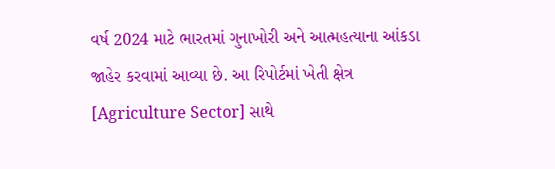વર્ષ 2024 માટે ભારતમાં ગુનાખોરી અને આત્મહત્યાના આંકડા જાહેર કરવામાં આવ્યા છે. આ રિપોર્ટમાં ખેતી ક્ષેત્ર [Agriculture Sector] સાથે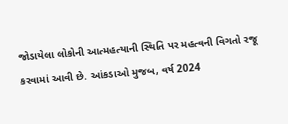જોડાયેલા લોકોની આત્મહત્યાની સ્થિતિ પર મહત્વની વિગતો રજૂ કરવામાં આવી છે. આંકડાઓ મુજબ, વર્ષ 2024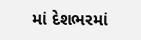માં દેશભરમાં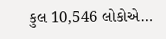કુલ 10,546 લોકોએ…